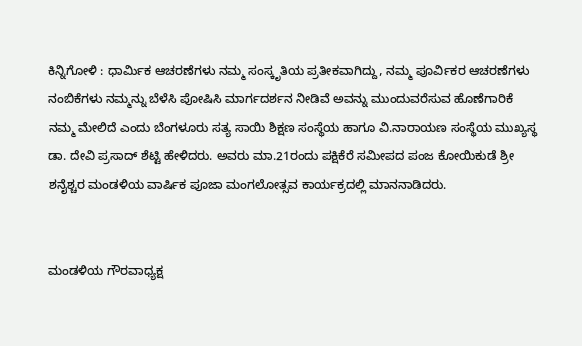ಕಿನ್ನಿಗೋಳಿ : ಧಾರ್ಮಿಕ ಆಚರಣೆಗಳು ನಮ್ಮ ಸಂಸ್ಕೃತಿಯ ಪ್ರತೀಕವಾಗಿದ್ದು, ನಮ್ಮ ಪೂರ್ವಿಕರ ಆಚರಣೆಗಳು ನಂಬಿಕೆಗಳು ನಮ್ಮನ್ನು ಬೆಳೆಸಿ ಪೋಷಿಸಿ ಮಾರ್ಗದರ್ಶನ ನೀಡಿವೆ ಅವನ್ನು ಮುಂದುವರೆಸುವ ಹೊಣೆಗಾರಿಕೆ ನಮ್ಮ ಮೇಲಿದೆ ಎಂದು ಬೆಂಗಳೂರು ಸತ್ಯ ಸಾಯಿ ಶಿಕ್ಷಣ ಸಂಸ್ಥೆಯ ಹಾಗೂ ವಿ.ನಾರಾಯಣ ಸಂಸ್ಥೆಯ ಮುಖ್ಯಸ್ಥ ಡಾ. ದೇವಿ ಪ್ರಸಾದ್ ಶೆಟ್ಟಿ ಹೇಳಿದರು. ಅವರು ಮಾ.21ರಂದು ಪಕ್ಷಿಕೆರೆ ಸಮೀಪದ ಪಂಜ ಕೋಯಿಕುಡೆ ಶ್ರೀ ಶನೈಶ್ಚರ ಮಂಡಳಿಯ ವಾರ್ಷಿಕ ಪೂಜಾ ಮಂಗಲೋತ್ಸವ ಕಾರ್ಯಕ್ರದಲ್ಲಿ ಮಾನನಾಡಿದರು.


ಮಂಡಳಿಯ ಗೌರವಾಧ್ಯಕ್ಷ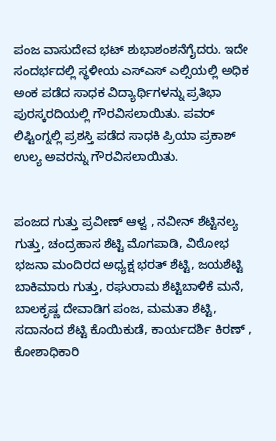ಪಂಜ ವಾಸುದೇವ ಭಟ್ ಶುಭಾಶಂಶನೆಗೈದರು. ಇದೇ ಸಂದರ್ಭದಲ್ಲಿ ಸ್ಥಳೀಯ ಎಸ್ಎಸ್ ಎಲ್ಸಿಯಲ್ಲಿ ಅಧಿಕ ಅಂಕ ಪಡೆದ ಸಾಧಕ ವಿದ್ಯಾರ್ಥಿಗಳನ್ನು ಪ್ರತಿಭಾ ಪುರಸ್ಕರದಿಯಲ್ಲಿ ಗೌರವಿಸಲಾಯಿತು. ಪವರ್ ಲಿಪ್ಟಿಂಗ್ನಲ್ಲಿ ಪ್ರಶಸ್ತಿ ಪಡೆದ ಸಾಧಕಿ ಪ್ರಿಯಾ ಪ್ರಕಾಶ್ ಉಲ್ಯ ಅವರನ್ನು ಗೌರವಿಸಲಾಯಿತು.


ಪಂಜದ ಗುತ್ತು ಪ್ರವೀಣ್ ಆಳ್ವ , ನವೀನ್ ಶೆಟ್ಟಿನಲ್ಯ ಗುತ್ತು, ಚಂದ್ರಹಾಸ ಶೆಟ್ಟಿ ಮೊಗಪಾಡಿ, ವಿಠೋಭ ಭಜನಾ ಮಂದಿರದ ಅಧ್ಯಕ್ಷ ಭರತ್ ಶೆಟ್ಟಿ, ಜಯಶೆಟ್ಟಿ ಬಾಕಿಮಾರು ಗುತ್ತು, ರಘುರಾಮ ಶೆಟ್ಟಿಬಾಳಿಕೆ ಮನೆ, ಬಾಲಕೃಷ್ಣ ದೇವಾಡಿಗ ಪಂಜ, ಮಮತಾ ಶೆಟ್ಟಿ, ಸದಾನಂದ ಶೆಟ್ಟಿ ಕೊಯಿಕುಡೆ, ಕಾರ್ಯದರ್ಶಿ ಕಿರಣ್ , ಕೋಶಾಧಿಕಾರಿ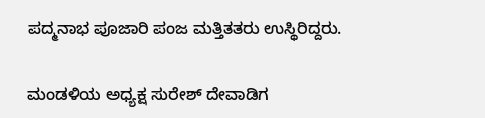ಪದ್ಮನಾಭ ಪೂಜಾರಿ ಪಂಜ ಮತ್ತಿತತರು ಉಸ್ಥಿರಿದ್ದರು.


ಮಂಡಳಿಯ ಅಧ್ಯಕ್ಷ ಸುರೇಶ್ ದೇವಾಡಿಗ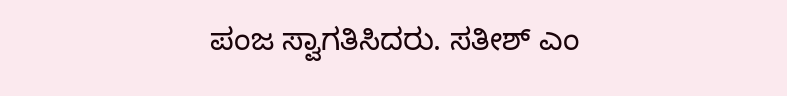ಪಂಜ ಸ್ವಾಗತಿಸಿದರು. ಸತೀಶ್ ಎಂ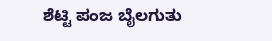ಶೆಟ್ಟಿ ಪಂಜ ಬೈಲಗುತು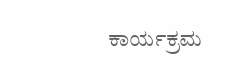ಕಾರ್ಯಕ್ರಮ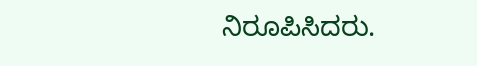ನಿರೂಪಿಸಿದರು.